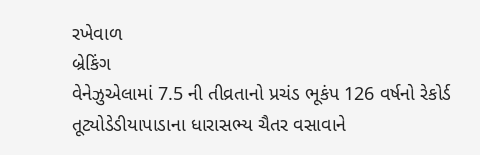રખેવાળ
બ્રેકિંગ
વેનેઝુએલામાં 7.5 ની તીવ્રતાનો પ્રચંડ ભૂકંપ 126 વર્ષનો રેકોર્ડ તૂટ્યોડેડીયાપાડાના ધારાસભ્ય ચૈતર વસાવાને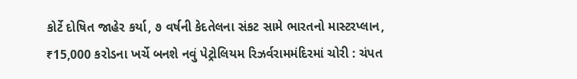કોર્ટે દોષિત જાહેર કર્યા, ૭ વર્ષની કેદતેલના સંકટ સામે ભારતનો માસ્ટરપ્લાન, ₹15,000 કરોડના ખર્ચે બનશે નવું પેટ્રોલિયમ રિઝર્વરામમંદિરમાં ચોરી : ચંપત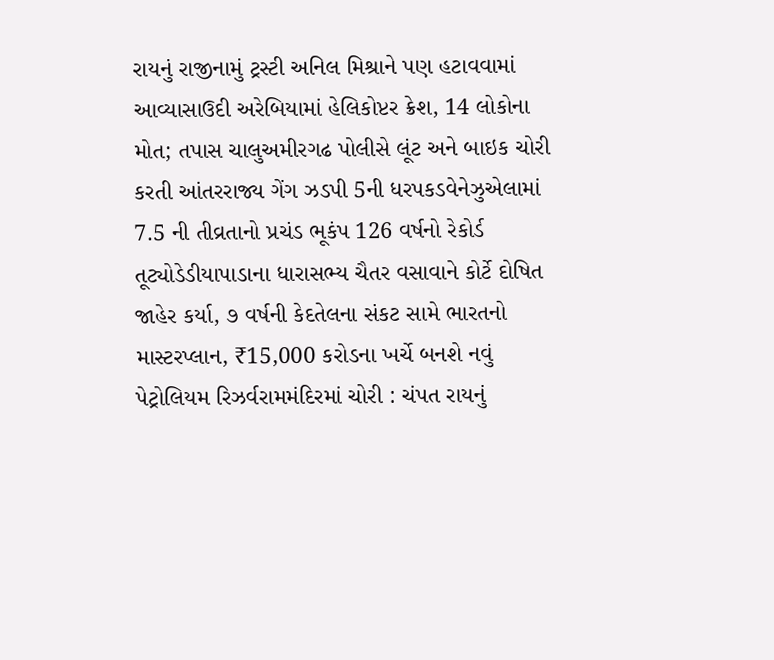રાયનું રાજીનામું ટ્રસ્ટી અનિલ મિશ્રાને પણ હટાવવામાં આવ્યાસાઉદી અરેબિયામાં હેલિકોપ્ટર ક્રેશ, 14 લોકોના મોત; તપાસ ચાલુઅમીરગઢ પોલીસે લૂંટ અને બાઇક ચોરી કરતી આંતરરાજ્ય ગેંગ ઝડપી 5ની ધરપકડવેનેઝુએલામાં 7.5 ની તીવ્રતાનો પ્રચંડ ભૂકંપ 126 વર્ષનો રેકોર્ડ તૂટ્યોડેડીયાપાડાના ધારાસભ્ય ચૈતર વસાવાને કોર્ટે દોષિત જાહેર કર્યા, ૭ વર્ષની કેદતેલના સંકટ સામે ભારતનો માસ્ટરપ્લાન, ₹15,000 કરોડના ખર્ચે બનશે નવું પેટ્રોલિયમ રિઝર્વરામમંદિરમાં ચોરી : ચંપત રાયનું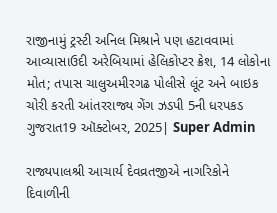રાજીનામું ટ્રસ્ટી અનિલ મિશ્રાને પણ હટાવવામાં આવ્યાસાઉદી અરેબિયામાં હેલિકોપ્ટર ક્રેશ, 14 લોકોના મોત; તપાસ ચાલુઅમીરગઢ પોલીસે લૂંટ અને બાઇક ચોરી કરતી આંતરરાજ્ય ગેંગ ઝડપી 5ની ધરપકડ
ગુજરાત19 ઑક્ટોબર, 2025| Super Admin

રાજ્યપાલશ્રી આચાર્ય દેવવ્રતજીએ નાગરિકોને દિવાળીની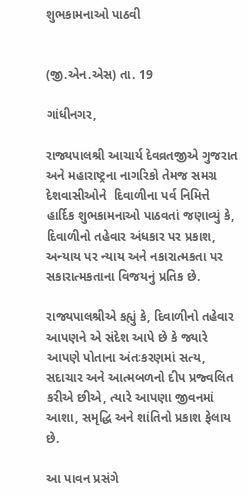શુભકામનાઓ પાઠવી


(જી.એન.એસ) તા. 19

ગાંધીનગર,

રાજ્યપાલશ્રી આચાર્ય દેવવ્રતજીએ ગુજરાત અને મહારાષ્ટ્રના નાગરિકો તેમજ સમગ્ર દેશવાસીઓને  દિવાળીના પર્વ નિમિત્તે હાર્દિક શુભકામનાઓ પાઠવતાં જણાવ્યું કે, દિવાળીનો તહેવાર અંધકાર પર પ્રકાશ, અન્યાય પર ન્યાય અને નકારાત્મકતા પર સકારાત્મકતાના વિજયનું પ્રતિક છે.

રાજ્યપાલશ્રીએ કહ્યું કે, દિવાળીનો તહેવાર આપણને એ સંદેશ આપે છે કે જ્યારે આપણે પોતાના અંતઃકરણમાં સત્ય, સદાચાર અને આત્મબળનો દીપ પ્રજ્વલિત કરીએ છીએ, ત્યારે આપણા જીવનમાં આશા, સમૃદ્ધિ અને શાંતિનો પ્રકાશ ફેલાય છે.

આ પાવન પ્રસંગે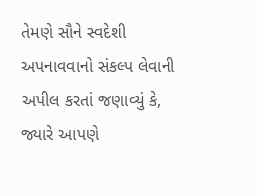તેમણે સૌને સ્વદેશી અપનાવવાનો સંકલ્પ લેવાની અપીલ કરતાં જણાવ્યું કે, જ્યારે આપણે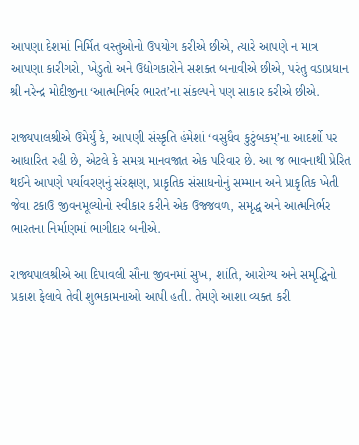આપણા દેશમાં નિર્મિત વસ્તુઓનો ઉપયોગ કરીએ છીએ, ત્યારે આપણે ન માત્ર આપણા કારીગરો, ખેડુતો અને ઉદ્યોગકારોને સશક્ત બનાવીએ છીએ, પરંતુ વડાપ્રધાન શ્રી નરેન્દ્ર મોદીજીના ‘આત્મનિર્ભર ભારત’ના સંકલ્પને પણ સાકાર કરીએ છીએ.

રાજ્યપાલશ્રીએ ઉમેર્યું કે, આપણી સંસ્કૃતિ હંમેશાં ‘વસુધૈવ કુટુંબકમ્’ના આદર્શો પર આધારિત રહી છે, એટલે કે સમગ્ર માનવજાત એક પરિવાર છે. આ જ ભાવનાથી પ્રેરિત થઈને આપણે પર્યાવરણનું સંરક્ષણ, પ્રાકૃતિક સંસાધનોનું સમ્માન અને પ્રાકૃતિક ખેતી જેવા ટકાઉ જીવનમૂલ્યોનો સ્વીકાર કરીને એક ઉજ્જવળ, સમૃદ્ધ અને આત્મનિર્ભર ભારતના નિર્માણમાં ભાગીદાર બનીએ.

રાજ્યપાલશ્રીએ આ દિપાવલી સૌના જીવનમાં સુખ, શાંતિ, આરોગ્ય અને સમૃદ્ધિનો પ્રકાશ ફેલાવે તેવી શુભકામનાઓ આપી હતી. તેમણે આશા વ્યક્ત કરી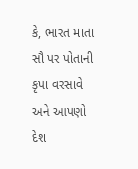કે, ભારત માતા સૌ પર પોતાની કૃપા વરસાવે અને આપણો દેશ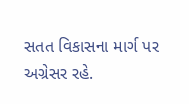સતત વિકાસના માર્ગ પર અગ્રેસર રહે.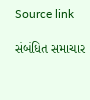Source link

સંબંધિત સમાચાર